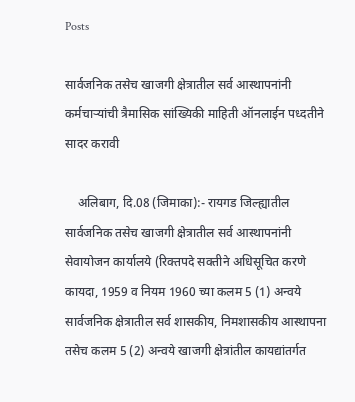Posts

सार्वजनिक तसेच खाजगी क्षेत्रातील सर्व आस्थापनांनी कर्मचाऱ्यांची त्रैमासिक सांख्यिकी माहिती ऑनलाईन पध्दतीने सादर करावी

    अलिबाग, दि.08 (जिमाका):- रायगड जिल्ह्यातील सार्वजनिक तसेच खाजगी क्षेत्रातील सर्व आस्थापनांनी सेवायोजन कार्यालये‍ (रिक्तपदे सक्तीने अधिसूचित करणे कायदा, 1959 व नियम 1960 च्या कलम 5 (1) अन्वये सार्वजनिक क्षेत्रातील सर्व शासकीय, निमशासकीय आस्थापना तसेच कलम 5 (2) अन्वये खाजगी क्षेत्रांतील कायद्यांतर्गत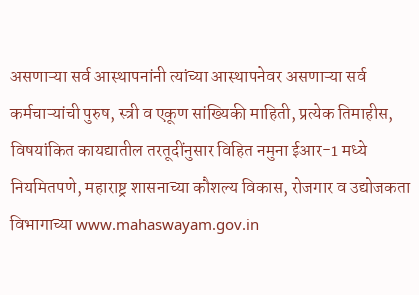असणाऱ्या सर्व आस्थापनांनी त्यांच्या आस्थापनेवर असणाऱ्या सर्व कर्मचाऱ्यांची पुरुष, स्त्री व एकूण सांख्यिकी माहिती, प्रत्येक तिमाहीस‍, विषयांकित कायद्यातील तरतूदींनुसार ‍विहित नमुना ईआर-1 मध्ये नियमितपणे, महाराष्ट्र शासनाच्या कौशल्य विकास, रोजगार व उद्योजकता विभागाच्या www.mahaswayam.gov.in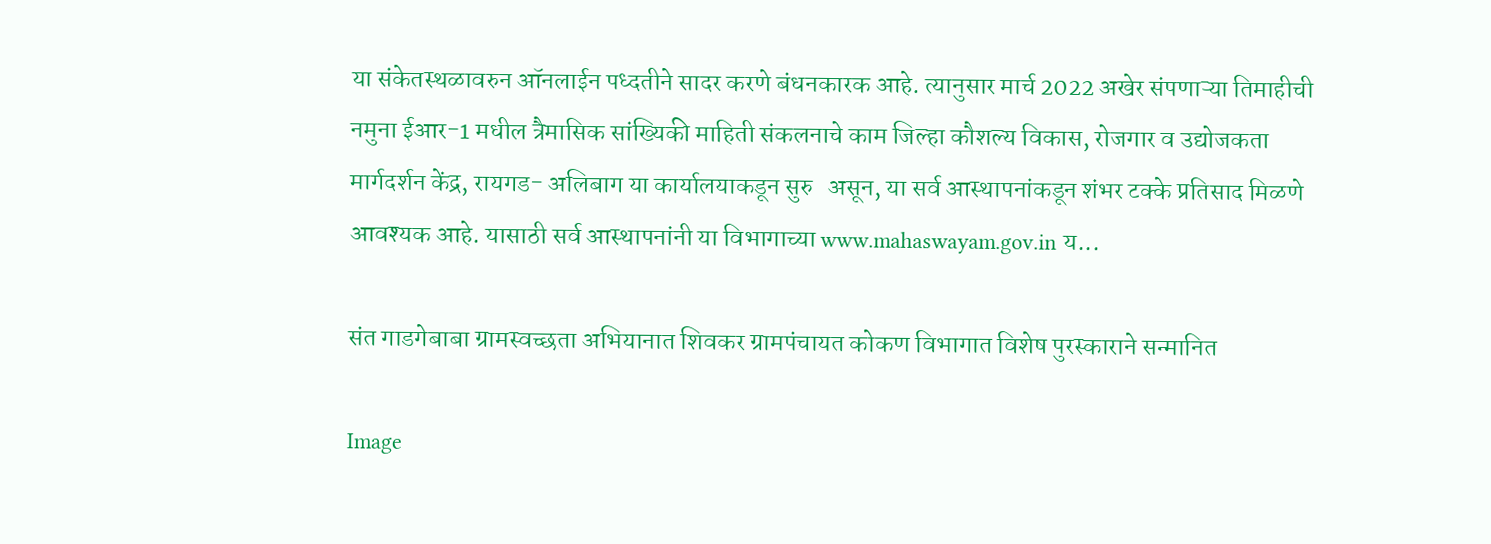या संकेतस्थळावरुन ऑनलाईन पध्दतीने सादर करणे बंधनकारक आहे. त्यानुसार मार्च 2022 अखेर संपणाऱ्या तिमाहीची नमुना ईआर-1 मधील त्रैमासिक सांख्यिकी माहिती संकलनाचे काम जिल्हा कौशल्य विकास, रोजगार व उद्योजकता मार्गदर्शन केंद्र, रायगड- अलिबाग या कार्यालयाकडून सुरु   असून, या सर्व आस्थापनांकडून शंभर टक्के प्रतिसाद मिळणे आवश्यक आहे. यासाठी सर्व आस्थापनांनी या विभागाच्या www.mahaswayam.gov.in य...

संत गाडगेबाबा ग्रामस्वच्छता अभियानात शिवकर ग्रामपंचायत कोकण विभागात विशेष पुरस्काराने सन्मानित

Image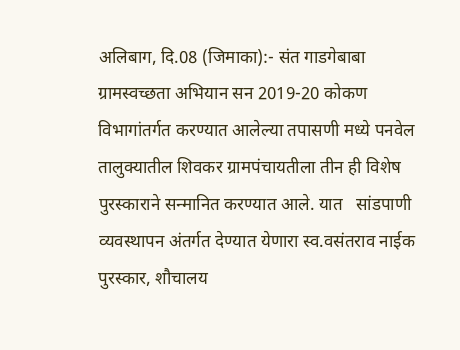अलिबाग, दि.08 (जिमाका):- संत गाडगेबाबा ग्रामस्वच्छता अभियान सन 2019-20 कोकण विभागांतर्गत करण्यात आलेल्या तपासणी मध्ये पनवेल तालुक्यातील शिवकर ग्रामपंचायतीला तीन ही विशेष पुरस्काराने सन्मानित करण्यात आले. यात   सांडपाणी व्यवस्थापन अंतर्गत देण्यात येणारा स्व.वसंतराव नाईक पुरस्कार, शौचालय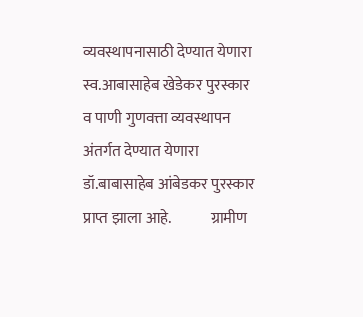व्यवस्थापनासाठी देण्यात येणारा स्व.आबासाहेब खेडेकर पुरस्कार व पाणी गुणवत्ता व्यवस्थापन अंतर्गत देण्यात येणारा डॉ.बाबासाहेब आंबेडकर पुरस्कार प्राप्त झाला आहे.             ग्रामीण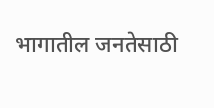भागातील जनतेसाठी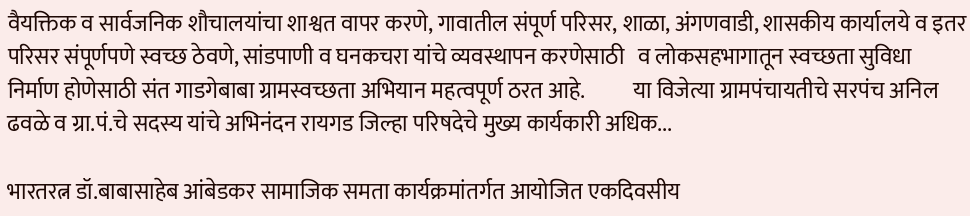वैयक्तिक व सार्वजनिक शौचालयांचा शाश्वत वापर करणे, गावातील संपूर्ण परिसर, शाळा, अंगणवाडी, शासकीय कार्यालये व इतर परिसर संपूर्णपणे स्वच्छ ठेवणे, सांडपाणी व घनकचरा यांचे व्यवस्थापन करणेसाठी   व लोकसहभागातून स्वच्छता सुविधा निर्माण होणेसाठी संत गाडगेबाबा ग्रामस्वच्छता अभियान महत्वपूर्ण ठरत आहे.           या विजेत्या ग्रामपंचायतीचे सरपंच अनिल ढवळे व ग्रा.पं.चे सदस्य यांचे अभिनंदन रायगड जिल्हा परिषदेचे मुख्य कार्यकारी अधिक...

भारतरत्न डॉ.बाबासाहेब आंबेडकर सामाजिक समता कार्यक्रमांतर्गत आयोजित एकदिवसीय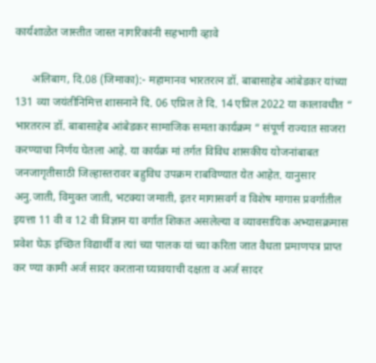कार्यशाळेत जास्तीत जास्त नागरिकांनी सहभागी व्हावे

      अलिबाग, दि.08 (जिमाका):- महामानव भारतरत्न डॉ. बाबासाहेब आंबेडकर यांच्या 131 व्या जयंतीनिमित्त शासनाने दि. 06 एप्रिल ते दि. 14 एप्रिल 2022 या कालावधीत “ भारतरत्न डॉ. बाबासाहेब आंबेडकर सामाजिक समता कार्यक्रम ” संपूर्ण राज्यात साजरा करण्याचा निर्णय घेतला आहे. या कार्यक्र मां तर्गत विविध शासकीय योजनांबाबत जनजागृतीसाठी जिल्हास्तरावर बहुविध उपक्रम राबविण्यात येत आहेत. यानुसार अनु.जाती, विमुक्त जाती, भटक्या जमाती, इतर मागासवर्ग व विशेष मागास प्रवर्गातील इयत्ता 11 वी व 12 वी विज्ञान या वर्गात शिकत असलेल्या व व्यावसायिक अभ्यासक्रमास प्रवेश घेऊ इच्छित विद्यार्थी व त्यां च्या पालक यां च्या करिता जात वैधता प्रमाणपत्र प्राप्त कर ण्या कामी अर्ज सादर करताना घ्यावयाची दक्षता व अर्ज सादर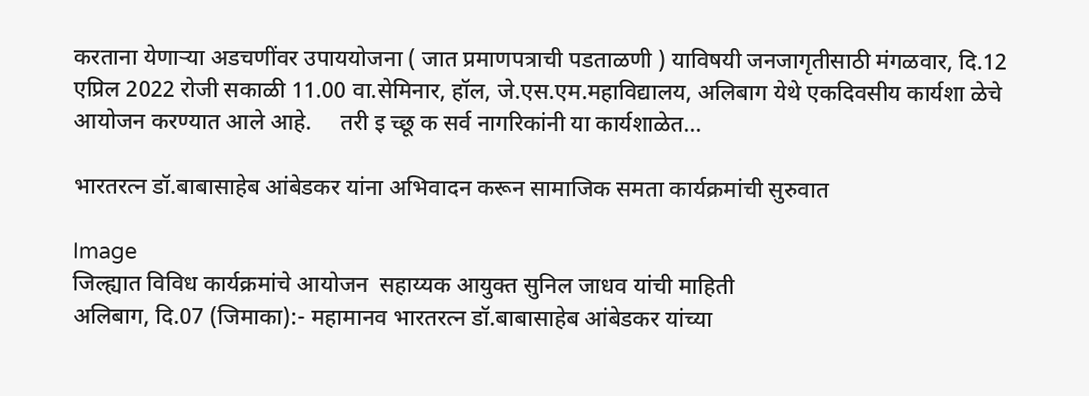करताना येणाऱ्या अडचणींवर उपाययोजना ( जात प्रमाणपत्राची पडताळणी ) याविषयी जनजागृतीसाठी मंगळवार, दि.12 एप्रिल 2022 रोजी सकाळी 11.00 वा.सेमिनार, हॉल, जे.एस.एम.महाविद्यालय, अलिबाग येथे एकदिवसीय कार्यशा ळेचे आयोजन करण्यात आले आहे.     तरी इ च्छू क सर्व नागरिकांनी या कार्यशाळेत...

भारतरत्न डॉ.बाबासाहेब आंबेडकर यांना अभिवादन करून सामाजिक समता कार्यक्रमांची सुरुवात

Image
जिल्ह्यात विविध कार्यक्रमांचे आयोजन  सहाय्यक आयुक्त सुनिल जाधव यांची माहिती                                          अलिबाग, दि.07 (जिमाका):- महामानव भारतरत्न डॉ.बाबासाहेब आंबेडकर यांच्या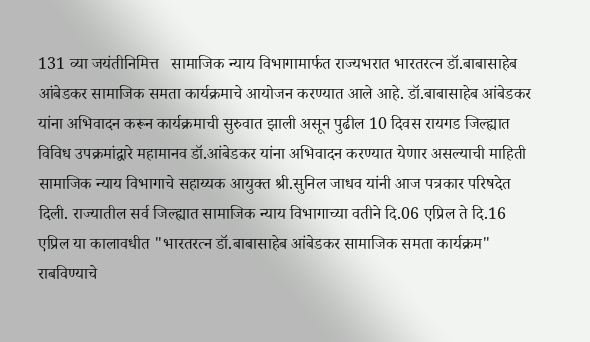131 व्या जयंतीनिमित्त   सामाजिक न्याय विभागामार्फत राज्यभरात भारतरत्न डॉ.बाबासाहेब आंबेडकर सामाजिक समता कार्यक्रमाचे आयोजन करण्यात आले आहे. डॉ.बाबासाहेब आंबेडकर यांना अभिवादन करून कार्यक्रमाची सुरुवात झाली असून पुढील 10 दिवस रायगड जिल्ह्यात विविध उपक्रमांद्वारे महामानव डॉ.आंबेडकर यांना अभिवादन करण्यात येणार असल्याची माहिती सामाजिक न्याय विभागाचे सहाय्यक आयुक्त श्री.सुनिल जाधव यांनी आज पत्रकार परिषदेत दिली. राज्यातील सर्व जिल्ह्यात सामाजिक न्याय विभागाच्या वतीने दि.06 एप्रिल ते दि.16 एप्रिल या कालावधीत "भारतरत्न डॉ.बाबासाहेब आंबेडकर सामाजिक समता कार्यक्रम" राबविण्याचे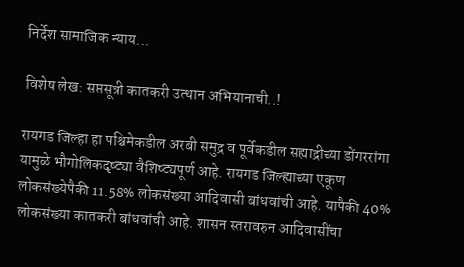निर्देश सामाजिक न्याय...

विशेष लेख: सप्तसूत्री कातकरी उत्थान अभियानाची..!

रायगड जिल्हा हा पश्चिमेकडील अरबी समुद्र व पूर्वेकडील सह्याद्रीच्या डोंगररांगा यामुळे भौगोलिकदृष्ट्या वैशिष्ट्यपूर्ण आहे. रायगड जिल्ह्याच्या एकूण लोकसंख्येपैकी 11.58% लोकसंख्या आदिवासी बांधवांची आहे. यापैकी 40% लोकसंख्या कातकरी बांधवांची आहे. शासन स्तरावरुन आदिवासींचा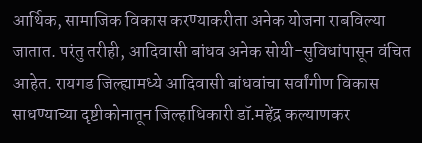आर्थिक, सामाजिक विकास करण्याकरीता अनेक योजना राबविल्या जातात. परंतु तरीही, आदिवासी बांधव अनेक सोयी-सुविधांपासून वंचित आहेत. रायगड जिल्ह्यामध्ये आदिवासी बांधवांचा सर्वांगीण विकास साधण्याच्या दृष्टीकोनातून जिल्हाधिकारी डॉ.महेंद्र कल्याणकर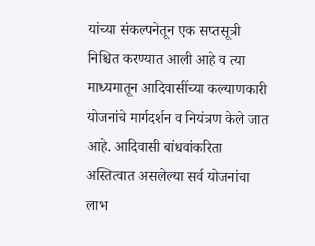यांच्या संकल्पनेतून एक सप्तसूत्री निश्चित करण्यात आली आहे व त्या माध्यमातून आदिवासींच्या कल्याणकारी योजनांचे मार्गदर्शन व नियंत्रण केले जात आहे. आदिवासी बांधवांकरिता अस्तित्वात असलेल्या सर्व योजनांचा लाभ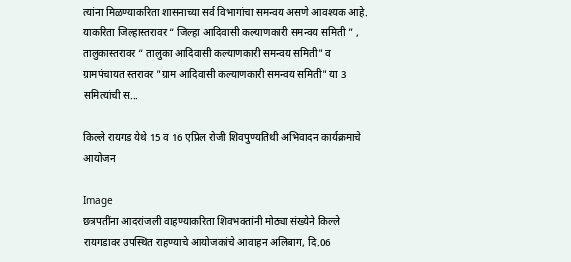त्यांना मिळण्याकरिता शासनाच्या सर्व विभागांचा समन्वय असणे आवश्यक आहे. याकरिता जिल्हास्तरावर “ जिल्हा आदिवासी कल्याणकारी समन्वय समिती ” , तालुकास्तरावर “ तालुका आदिवासी कल्याणकारी समन्वय समिती" व ग्रामपंचायत स्तरावर "ग्राम आदिवासी कल्याणकारी समन्वय समिती" या 3 समित्यांची स...

किल्ले रायगड येथे 15 व 16 एप्रिल रोजी शिवपुण्यतिथी अभिवादन कार्यक्रमाचे आयोजन

Image
छत्रपतींना आदरांजली वाहण्याकरिता शिवभक्तांनी मोठ्या संख्येने किल्ले रायगडावर उपस्थित राहण्याचे आयोजकांचे आवाहन अलिबाग, दि.06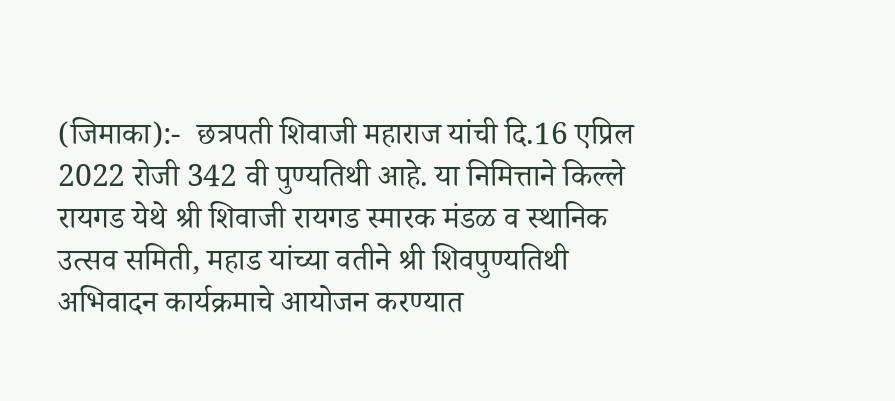(जिमाका):-  छत्रपती शिवाजी महाराज यांची दि.16 एप्रिल 2022 रोजी 342 वी पुण्यतिथी आहे. या निमित्ताने किल्ले रायगड येथे श्री शिवाजी रायगड स्मारक मंडळ व स्थानिक उत्सव समिती, महाड यांच्या वतीने श्री शिवपुण्यतिथी अभिवादन कार्यक्रमाचे आयोजन करण्यात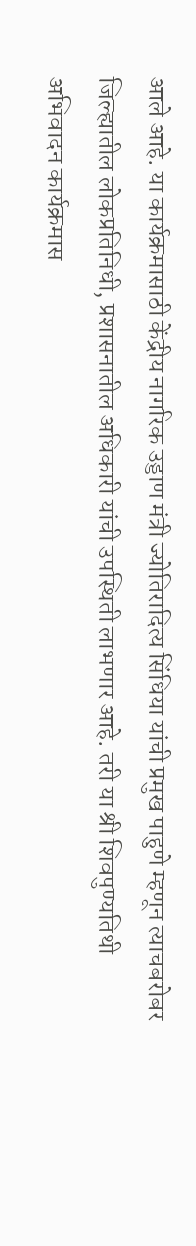आले आहे. या कार्यक्रमासाठी केंद्रीय नागरिक उड्डाण मंत्री ज्योतिरादित्य सिंधिया यांची प्रमुख पाहुणे म्हणून त्याचबरोबर जिल्ह्यातील लोकप्रतिनिधी, प्रशासनातील अधिकारी यांची उपस्थिती लाभणार आहे. तरी या श्री शिवपुण्यतिथी अभिवादन कार्यक्रमास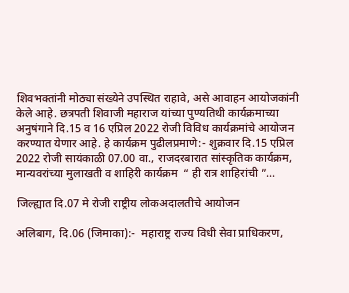शिवभक्तांनी मोठ्या संख्येने उपस्थित राहावे, असे आवाहन आयोजकांनी केले आहे. छत्रपती शिवाजी महाराज यांच्या पुण्यतिथी कार्यक्रमाच्या अनुषंगाने दि.15 व 16 एप्रिल 2022 रोजी विविध कार्यक्रमांचे आयोजन करण्यात येणार आहे. हे कार्यक्रम पुढीलप्रमाणे:- शुक्रवार दि.15 एप्रिल 2022 रोजी सायंकाळी 07.00 वा., राजदरबारात सांस्कृतिक कार्यक्रम, मान्यवरांच्या मुलाखती व शाहिरी कार्यक्रम  “ ही रात्र शाहिरांची ”...

जिल्ह्यात दि.07 मे रोजी राष्ट्रीय लोकअदालतीचे आयोजन

अलिबाग, दि.06 (जिमाका):-  महाराष्ट्र राज्य विधी सेवा प्राधिकरण,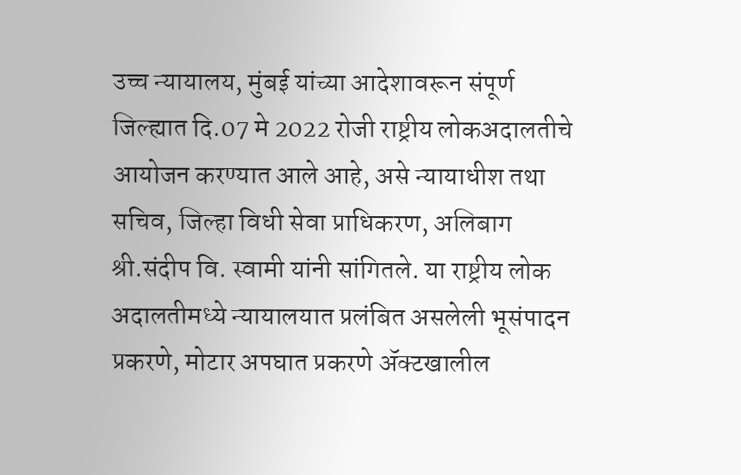उच्च न्यायालय, मुंबई यांच्या आदेशावरून संपूर्ण जिल्ह्यात दि.07 मे 2022 रोजी राष्ट्रीय लोकअदालतीचे आयोजन करण्यात आले आहे, असे न्यायाधीश तथा सचिव, जिल्हा विधी सेवा प्राधिकरण, अलिबाग श्री.संदीप वि. स्वामी यांनी सांगितले. या राष्ट्रीय लोक अदालतीमध्ये न्यायालयात प्रलंबित असलेली भूसंपादन प्रकरणे, मोटार अपघात प्रकरणे ॲक्टखालील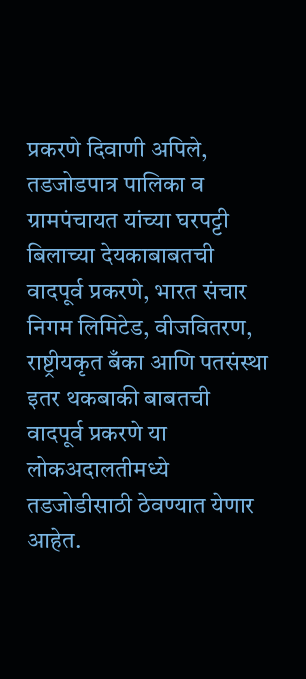प्रकरणे दिवाणी अपिले, तडजोडपात्र पालिका व ग्रामपंचायत यांच्या घरपट्टी बिलाच्या देयकाबाबतची वादपूर्व प्रकरणे, भारत संचार निगम लिमिटेड, वीजवितरण, राष्ट्रीयकृत बँका आणि पतसंस्था इतर थकबाकी बाबतची वादपूर्व प्रकरणे या लोकअदालतीमध्ये तडजोडीसाठी ठेवण्यात येणार आहेत.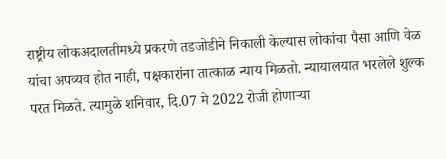राष्ट्रीय लोकअदालतीमध्ये प्रकरणे तडजोडीने निकाली केल्यास लोकांचा पैसा आणि वेळ यांचा अपव्यव होत नाही, पक्षकारांना तात्काळ न्याय मिळतो. न्यायालयात भरलेले शुल्क परत मिळते. त्यामुळे शनिवार, दि.07 मे 2022 रोजी होणाऱ्या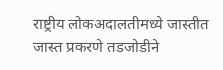राष्ट्रीय लोकअदालतीमध्ये जास्तीत जास्त प्रकरणे तडजोडीने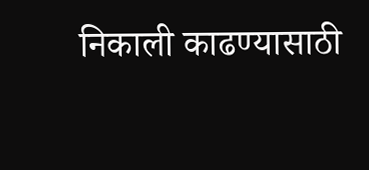निकाली काढण्यासाठी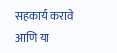सहकार्य करावे आणि या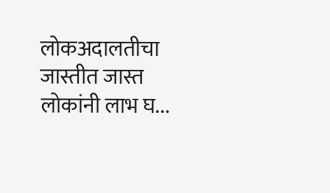लोकअदालतीचा जास्तीत जास्त लोकांनी लाभ घ...